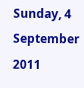Sunday, 4 September 2011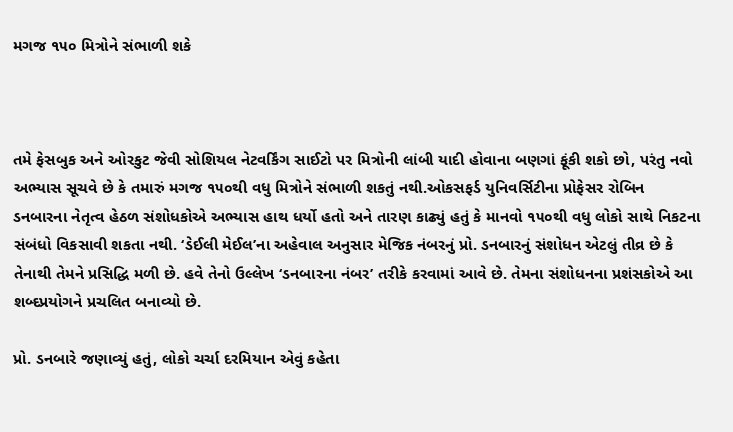મગજ ૧૫૦ મિત્રોને સંભાળી શકે



તમે ફેસબુક અને ઓરકુટ જેવી સોશિયલ નેટવર્કિંગ સાઈટો પર મિત્રોની લાંબી યાદી હોવાના બણગાં ફૂંકી શકો છો, પરંતુ નવો અભ્યાસ સૂચવે છે કે તમારું મગજ ૧૫૦થી વધુ મિત્રોને સંભાળી શકતું નથી.ઓકસફર્ડ યુનિવર્સિટીના પ્રોફેસર રોબિન ડનબારના નેતૃત્વ હેઠળ સંશોધકોએ અભ્યાસ હાથ ધર્યો હતો અને તારણ કાઢ્યું હતું કે માનવો ૧૫૦થી વધુ લોકો સાથે નિકટના સંબંધો વિકસાવી શકતા નથી. ‘ડેઈલી મેઈલ’ના અહેવાલ અનુસાર મેજિક નંબરનું પ્રો. ડનબારનું સંશોધન એટલું તીવ્ર છે કે તેનાથી તેમને પ્રસિદ્ધિ મળી છે. હવે તેનો ઉલ્લેખ ‘ડનબારના નંબર’ તરીકે કરવામાં આવે છે. તેમના સંશોધનના પ્રશંસકોએ આ શબ્દપ્રયોગને પ્રચલિત બનાવ્યો છે.

પ્રો. ડનબારે જણાવ્યું હતું, લોકો ચર્ચા દરમિયાન એવું કહેતા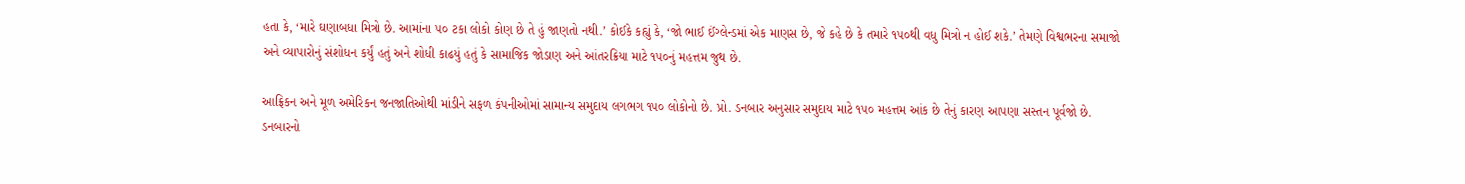હતા કે, ‘મારે ઘણાબધા મિત્રો છે. આમાંના ૫૦ ટકા લોકો કોણ છે તે હું જાણતો નથી.’ કોઈકે કહ્યું કે, ‘જો ભાઈ ઈંગ્લેન્ડમાં એક માણસ છે, જે કહે છે કે તમારે ૧૫૦થી વધુ મિત્રો ન હોઈ શકે.’ તેમણે વિશ્વભરના સમાજો અને વ્યાપારોનું સંશોધન કર્યું હતું અને શોધી કાઢયું હતું કે સામાજિક જોડાણ અને આંતરક્રિયા માટે ૧૫૦નું મહત્તમ જુથ છે.

આફ્રિકન અને મૂળ અમેરિકન જનજાતિઓથી માંડીને સફળ કંપનીઓમાં સામાન્ય સમુદાય લગભગ ૧૫૦ લોકોનો છે. પ્રો. ડનબાર અનુસાર સમુદાય માટે ૧૫૦ મહત્તમ આંક છે તેનું કારણ આપણા સસ્તન પૂર્વજો છે. ડનબારનો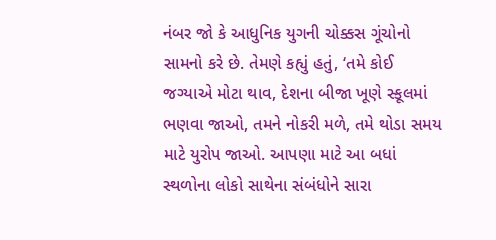નંબર જો કે આધુનિક યુગની ચોક્કસ ગૂંચોનો સામનો કરે છે. તેમણે કહ્યું હતું, ‘તમે કોઈ જગ્યાએ મોટા થાવ, દેશના બીજા ખૂણે સ્કૂલમાં ભણવા જાઓ, તમને નોકરી મળે, તમે થોડા સમય માટે યુરોપ જાઓ. આપણા માટે આ બધાં સ્થળોના લોકો સાથેના સંબંધોને સારા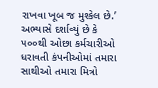રાખવા ખૂબ જ મુશ્કેલ છે.’ અભ્યાસે દર્શાવ્યું છે કે ૫૦૦થી ઓછા કર્મચારીઓ ધરાવતી કંપનીઓમાં તમારા સાથીઓ તમારા મિત્રો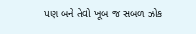પણ બને તેવો ખૂબ જ સબળ ઝોક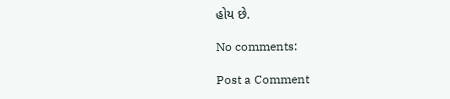હોય છે.

No comments:

Post a Comment